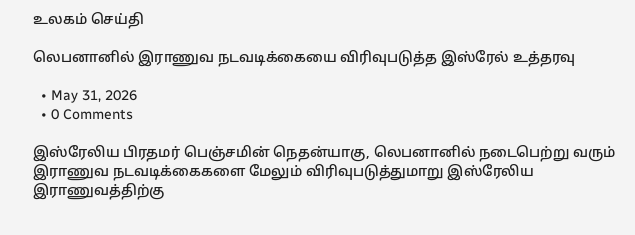உலகம் செய்தி

லெபனானில் இராணுவ நடவடிக்கையை விரிவுபடுத்த இஸ்ரேல் உத்தரவு

  • May 31, 2026
  • 0 Comments

இஸ்ரேலிய பிரதமர் பெஞ்சமின் நெதன்யாகு, லெபனானில் நடைபெற்று வரும் இராணுவ நடவடிக்கைகளை மேலும் விரிவுபடுத்துமாறு இஸ்ரேலிய இராணுவத்திற்கு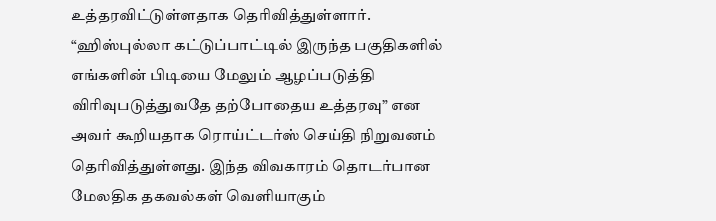உத்தரவிட்டுள்ளதாக தெரிவித்துள்ளார். “ஹிஸ்புல்லா கட்டுப்பாட்டில் இருந்த பகுதிகளில் எங்களின் பிடியை மேலும் ஆழப்படுத்தி விரிவுபடுத்துவதே தற்போதைய உத்தரவு” என அவர் கூறியதாக ரொய்ட்டர்ஸ் செய்தி நிறுவனம் தெரிவித்துள்ளது. இந்த விவகாரம் தொடர்பான மேலதிக தகவல்கள் வெளியாகும்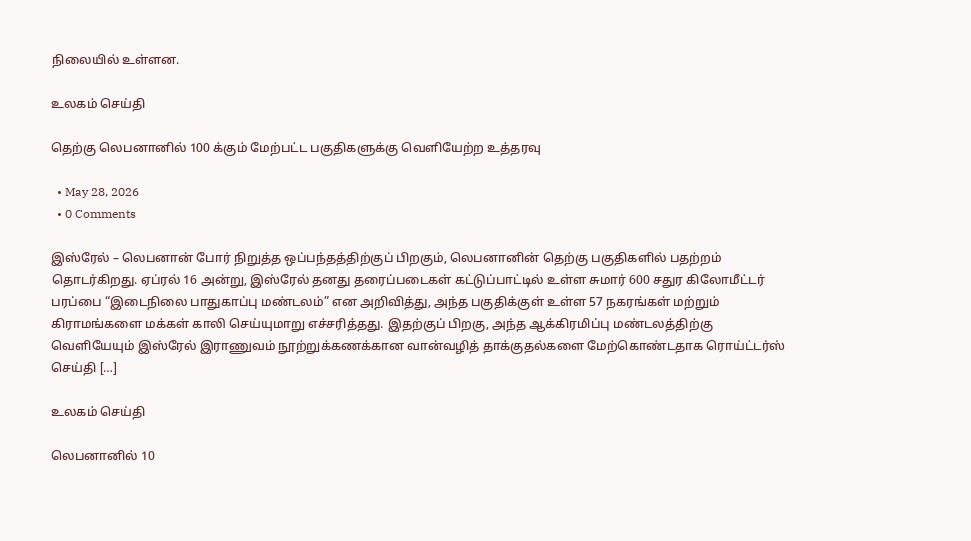நிலையில் உள்ளன.

உலகம் செய்தி

தெற்கு லெபனானில் 100 க்கும் மேற்பட்ட பகுதிகளுக்கு வெளியேற்ற உத்தரவு

  • May 28, 2026
  • 0 Comments

இஸ்ரேல் – லெபனான் போர் நிறுத்த ஒப்பந்தத்திற்குப் பிறகும், லெபனானின் தெற்கு பகுதிகளில் பதற்றம் தொடர்கிறது. ஏப்ரல் 16 அன்று, இஸ்ரேல் தனது தரைப்படைகள் கட்டுப்பாட்டில் உள்ள சுமார் 600 சதுர கிலோமீட்டர் பரப்பை “இடைநிலை பாதுகாப்பு மண்டலம்” என அறிவித்து, அந்த பகுதிக்குள் உள்ள 57 நகரங்கள் மற்றும் கிராமங்களை மக்கள் காலி செய்யுமாறு எச்சரித்தது. இதற்குப் பிறகு, அந்த ஆக்கிரமிப்பு மண்டலத்திற்கு வெளியேயும் இஸ்ரேல் இராணுவம் நூற்றுக்கணக்கான வான்வழித் தாக்குதல்களை மேற்கொண்டதாக ரொய்ட்டர்ஸ் செய்தி […]

உலகம் செய்தி

லெபனானில் 10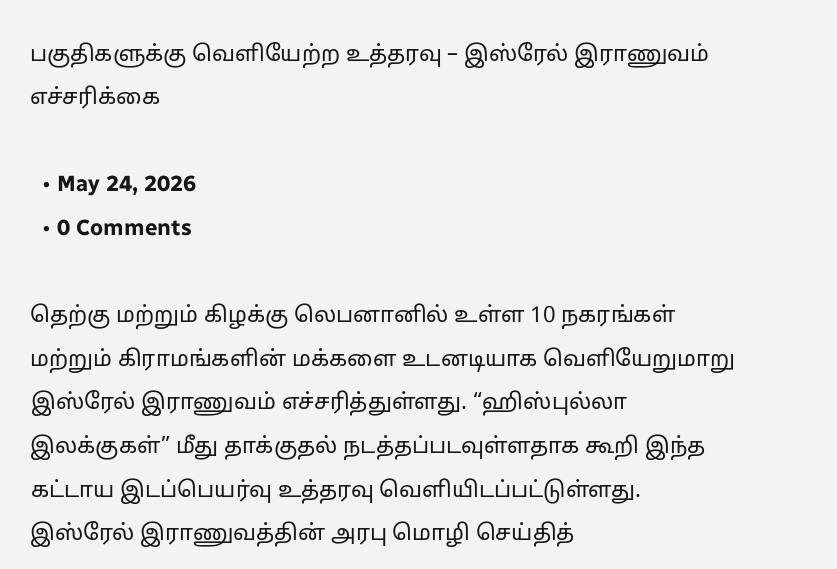பகுதிகளுக்கு வெளியேற்ற உத்தரவு – இஸ்ரேல் இராணுவம் எச்சரிக்கை

  • May 24, 2026
  • 0 Comments

தெற்கு மற்றும் கிழக்கு லெபனானில் உள்ள 10 நகரங்கள் மற்றும் கிராமங்களின் மக்களை உடனடியாக வெளியேறுமாறு இஸ்ரேல் இராணுவம் எச்சரித்துள்ளது. “ஹிஸ்புல்லா இலக்குகள்” மீது தாக்குதல் நடத்தப்படவுள்ளதாக கூறி இந்த கட்டாய இடப்பெயர்வு உத்தரவு வெளியிடப்பட்டுள்ளது. இஸ்ரேல் இராணுவத்தின் அரபு மொழி செய்தித்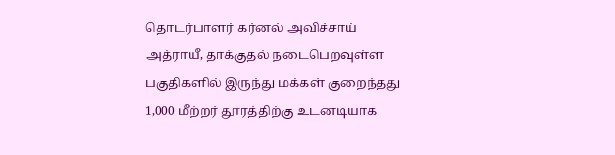தொடர்பாளர் கர்னல் அவிச்சாய் அத்ராயீ, தாக்குதல் நடைபெறவுள்ள பகுதிகளில் இருந்து மக்கள் குறைந்தது 1,000 மீற்றர் தூரத்திற்கு உடனடியாக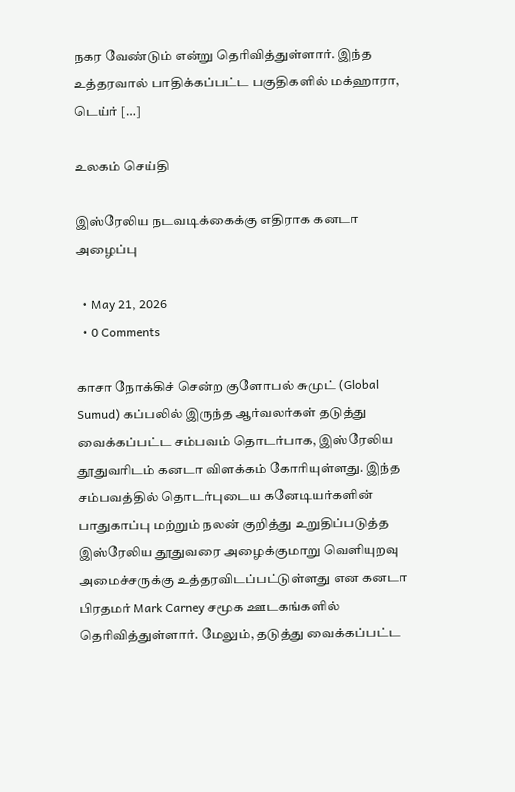நகர வேண்டும் என்று தெரிவித்துள்ளார். இந்த உத்தரவால் பாதிக்கப்பட்ட பகுதிகளில் மக்ஹாரா, டெய்ர் […]

உலகம் செய்தி

இஸ்ரேலிய நடவடிக்கைக்கு எதிராக கனடா அழைப்பு

  • May 21, 2026
  • 0 Comments

காசா நோக்கிச் சென்ற குளோபல் சுமுட் (Global Sumud) கப்பலில் இருந்த ஆர்வலர்கள் தடுத்து வைக்கப்பட்ட சம்பவம் தொடர்பாக, இஸ்ரேலிய தூதுவரிடம் கனடா விளக்கம் கோரியுள்ளது. இந்த சம்பவத்தில் தொடர்புடைய கனேடியர்களின் பாதுகாப்பு மற்றும் நலன் குறித்து உறுதிப்படுத்த இஸ்ரேலிய தூதுவரை அழைக்குமாறு வெளியுறவு அமைச்சருக்கு உத்தரவிடப்பட்டுள்ளது என கனடா பிரதமர் Mark Carney சமூக ஊடகங்களில் தெரிவித்துள்ளார். மேலும், தடுத்து வைக்கப்பட்ட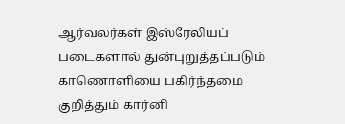ஆர்வலர்கள் இஸ்ரேலியப் படைகளால் துன்புறுத்தப்படும் காணொளியை பகிர்ந்தமை குறித்தும் கார்னி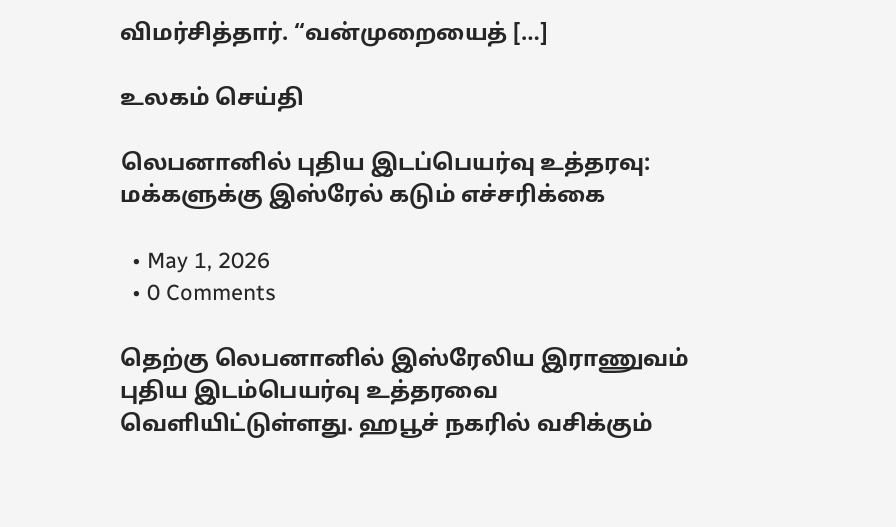விமர்சித்தார். “வன்முறையைத் […]

உலகம் செய்தி

லெபனானில் புதிய இடப்பெயர்வு உத்தரவு: மக்களுக்கு இஸ்ரேல் கடும் எச்சரிக்கை

  • May 1, 2026
  • 0 Comments

தெற்கு லெபனானில் இஸ்ரேலிய இராணுவம் புதிய இடம்பெயர்வு உத்தரவை வெளியிட்டுள்ளது. ஹபூச் நகரில் வசிக்கும்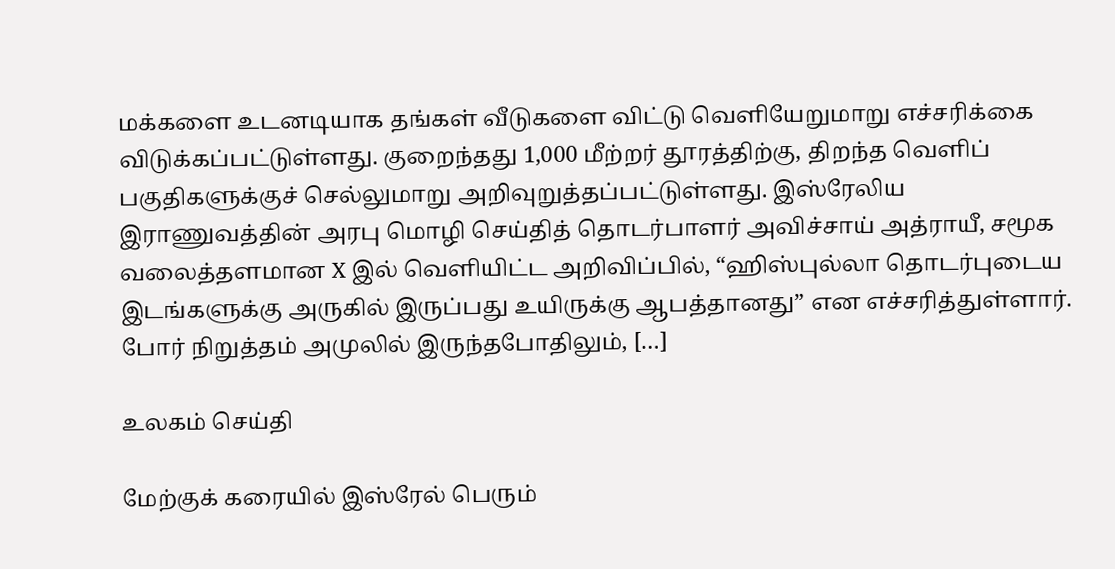மக்களை உடனடியாக தங்கள் வீடுகளை விட்டு வெளியேறுமாறு எச்சரிக்கை விடுக்கப்பட்டுள்ளது. குறைந்தது 1,000 மீற்றர் தூரத்திற்கு, திறந்த வெளிப் பகுதிகளுக்குச் செல்லுமாறு அறிவுறுத்தப்பட்டுள்ளது. இஸ்ரேலிய இராணுவத்தின் அரபு மொழி செய்தித் தொடர்பாளர் அவிச்சாய் அத்ராயீ, சமூக வலைத்தளமான X இல் வெளியிட்ட அறிவிப்பில், “ஹிஸ்புல்லா தொடர்புடைய இடங்களுக்கு அருகில் இருப்பது உயிருக்கு ஆபத்தானது” என எச்சரித்துள்ளார். போர் நிறுத்தம் அமுலில் இருந்தபோதிலும், […]

உலகம் செய்தி

மேற்குக் கரையில் இஸ்ரேல் பெரும்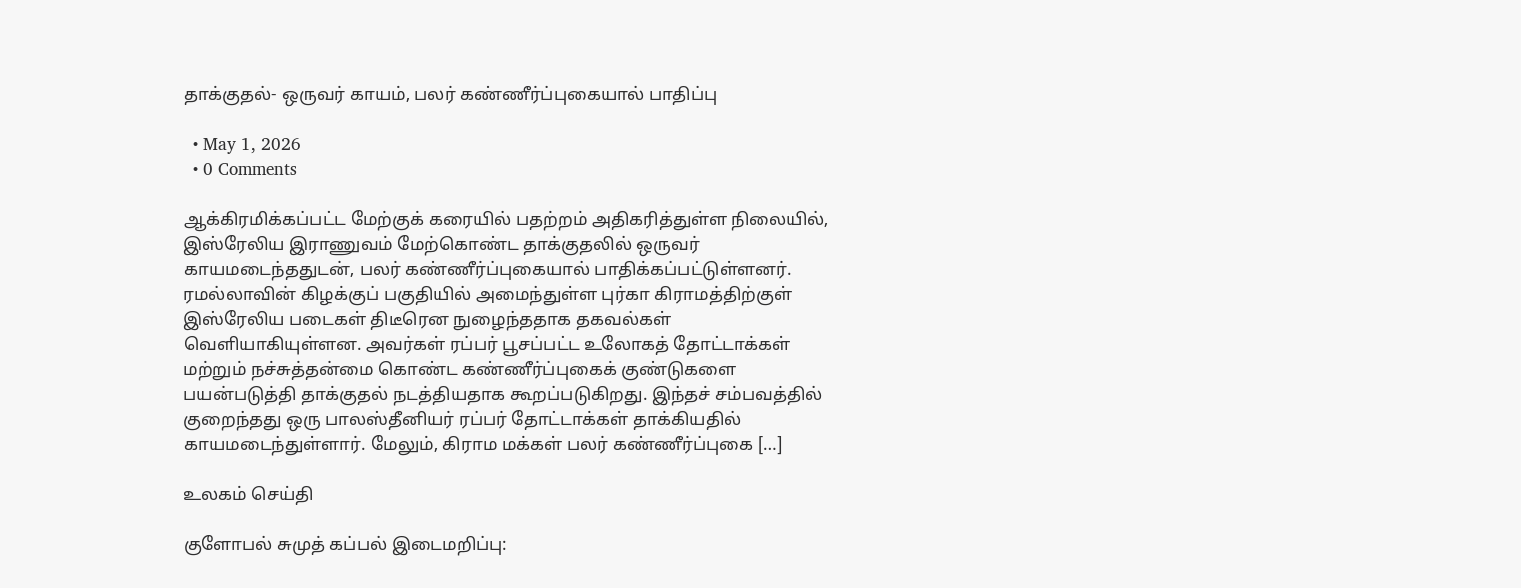தாக்குதல்- ஒருவர் காயம், பலர் கண்ணீர்ப்புகையால் பாதிப்பு

  • May 1, 2026
  • 0 Comments

ஆக்கிரமிக்கப்பட்ட மேற்குக் கரையில் பதற்றம் அதிகரித்துள்ள நிலையில், இஸ்ரேலிய இராணுவம் மேற்கொண்ட தாக்குதலில் ஒருவர் காயமடைந்ததுடன், பலர் கண்ணீர்ப்புகையால் பாதிக்கப்பட்டுள்ளனர். ரமல்லாவின் கிழக்குப் பகுதியில் அமைந்துள்ள புர்கா கிராமத்திற்குள் இஸ்ரேலிய படைகள் திடீரென நுழைந்ததாக தகவல்கள் வெளியாகியுள்ளன. அவர்கள் ரப்பர் பூசப்பட்ட உலோகத் தோட்டாக்கள் மற்றும் நச்சுத்தன்மை கொண்ட கண்ணீர்ப்புகைக் குண்டுகளை பயன்படுத்தி தாக்குதல் நடத்தியதாக கூறப்படுகிறது. இந்தச் சம்பவத்தில் குறைந்தது ஒரு பாலஸ்தீனியர் ரப்பர் தோட்டாக்கள் தாக்கியதில் காயமடைந்துள்ளார். மேலும், கிராம மக்கள் பலர் கண்ணீர்ப்புகை […]

உலகம் செய்தி

குளோபல் சுமுத் கப்பல் இடைமறிப்பு: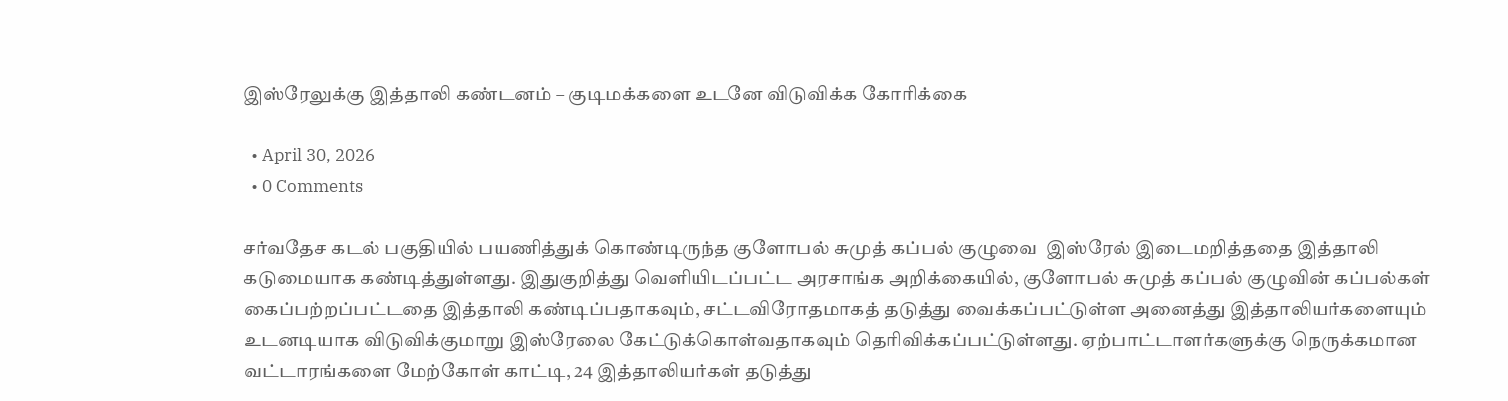இஸ்ரேலுக்கு இத்தாலி கண்டனம் – குடிமக்களை உடனே விடுவிக்க கோரிக்கை

  • April 30, 2026
  • 0 Comments

சர்வதேச கடல் பகுதியில் பயணித்துக் கொண்டிருந்த குளோபல் சுமுத் கப்பல் குழுவை  இஸ்ரேல் இடைமறித்ததை இத்தாலி கடுமையாக கண்டித்துள்ளது. இதுகுறித்து வெளியிடப்பட்ட அரசாங்க அறிக்கையில், குளோபல் சுமுத் கப்பல் குழுவின் கப்பல்கள் கைப்பற்றப்பட்டதை இத்தாலி கண்டிப்பதாகவும், சட்டவிரோதமாகத் தடுத்து வைக்கப்பட்டுள்ள அனைத்து இத்தாலியர்களையும் உடனடியாக விடுவிக்குமாறு இஸ்ரேலை கேட்டுக்கொள்வதாகவும் தெரிவிக்கப்பட்டுள்ளது. ஏற்பாட்டாளர்களுக்கு நெருக்கமான வட்டாரங்களை மேற்கோள் காட்டி, 24 இத்தாலியர்கள் தடுத்து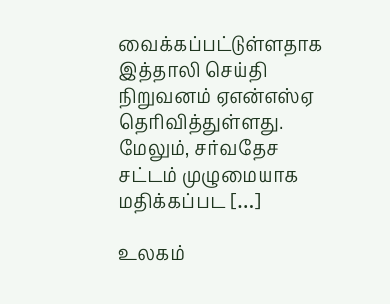வைக்கப்பட்டுள்ளதாக இத்தாலி செய்தி நிறுவனம் ஏஎன்எஸ்ஏ தெரிவித்துள்ளது. மேலும், சர்வதேச சட்டம் முழுமையாக மதிக்கப்பட […]

உலகம்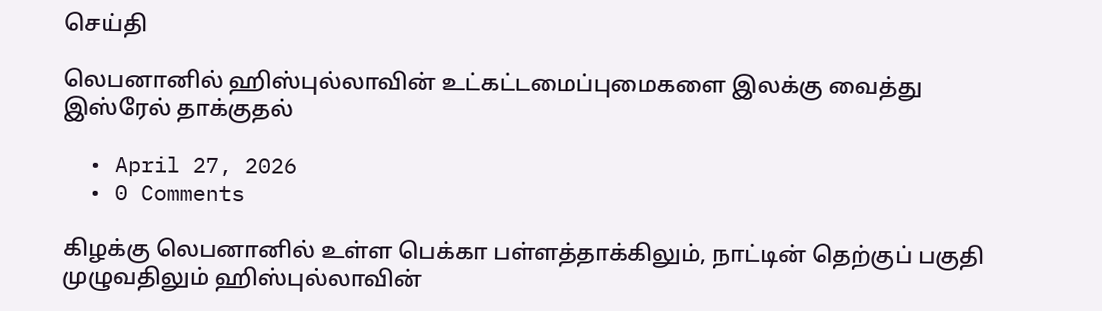செய்தி

லெபனானில் ஹிஸ்புல்லாவின் உட்கட்டமைப்புமைகளை இலக்கு வைத்து இஸ்ரேல் தாக்குதல்

  • April 27, 2026
  • 0 Comments

கிழக்கு லெபனானில் உள்ள பெக்கா பள்ளத்தாக்கிலும், நாட்டின் தெற்குப் பகுதி முழுவதிலும் ஹிஸ்புல்லாவின்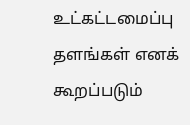உட்கட்டமைப்பு தளங்கள் எனக் கூறப்படும்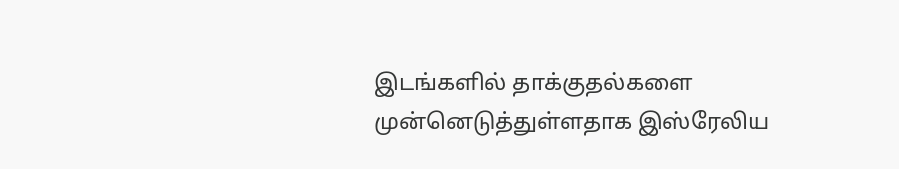இடங்களில் தாக்குதல்களை முன்னெடுத்துள்ளதாக இஸ்ரேலிய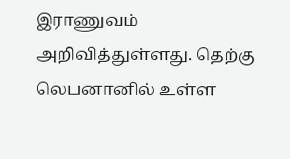இராணுவம் அறிவித்துள்ளது. தெற்கு லெபனானில் உள்ள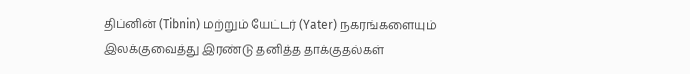திப்னின் (Tibnin) மற்றும் யேட்டர் (Yater) நகரங்களையும் இலக்குவைத்து இரண்டு தனித்த தாக்குதல்கள்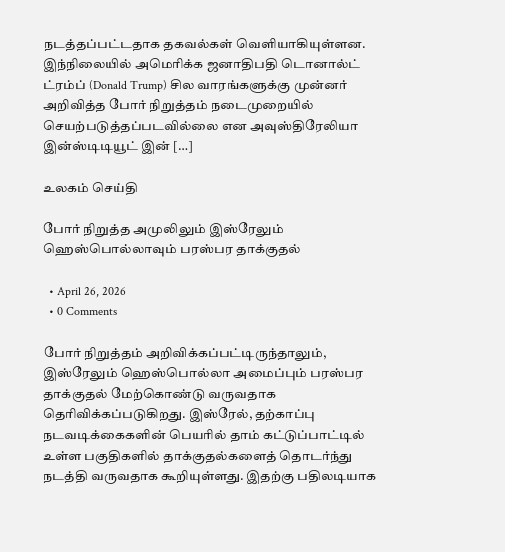நடத்தப்பட்டதாக தகவல்கள் வெளியாகியுள்ளன. இந்நிலையில் அமெரிக்க ஜனாதிபதி டொனால்ட் ட்ரம்ப் (Donald Trump) சில வாரங்களுக்கு முன்னர் அறிவித்த போர் நிறுத்தம் நடைமுறையில் செயற்படுத்தப்படவில்லை என அவுஸ்திரேலியா இன்ஸ்டிடியூட் இன் […]

உலகம் செய்தி

போர் நிறுத்த அமுலிலும் இஸ்ரேலும் ஹெஸ்பொல்லாவும் பரஸ்பர தாக்குதல்

  • April 26, 2026
  • 0 Comments

போர் நிறுத்தம் அறிவிக்கப்பட்டிருந்தாலும், இஸ்ரேலும் ஹெஸ்பொல்லா அமைப்பும் பரஸ்பர தாக்குதல் மேற்கொண்டு வருவதாக தெரிவிக்கப்படுகிறது. இஸ்ரேல், தற்காப்பு நடவடிக்கைகளின் பெயரில் தாம் கட்டுப்பாட்டில் உள்ள பகுதிகளில் தாக்குதல்களைத் தொடர்ந்து நடத்தி வருவதாக கூறியுள்ளது. இதற்கு பதிலடியாக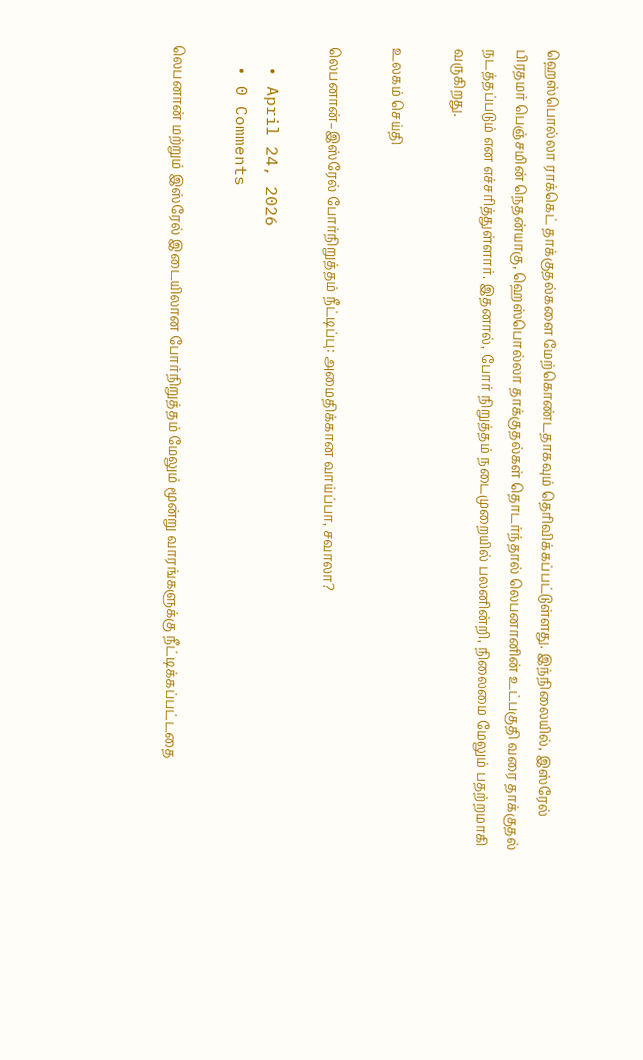ஹெஸ்பொல்லா ராக்கெட் தாக்குதல்களை மேற்கொண்டதாகவும் தெரிவிக்கப்பட்டுள்ளது. இந்நிலையில், இஸ்ரேல் பிரதமர் பெஞ்சமின் நெதன்யாகு, ஹெஸ்பொல்லா தாக்குதல்கள் தொடர்ந்தால் லெபனானின் உட்பகுதி வரை தாக்குதல் நடத்தப்படும் என எச்சரித்துள்ளார். இதனால், போர் நிறுத்தம் நடைமுறையில் பலனின்றி, நிலைமை மேலும் பதற்றமாகி வருகிறது.

உலகம் செய்தி

லெபனான்–இஸ்ரேல் போர்நிறுத்தம் நீட்டிப்பு: அமைதிக்கான வாய்ப்பா, சவாலா?

  • April 24, 2026
  • 0 Comments

லெபனான் மற்றும் இஸ்ரேல் இடையிலான போர்நிறுத்தம் மேலும் மூன்று வாரங்களுக்கு நீட்டிக்கப்பட்டதை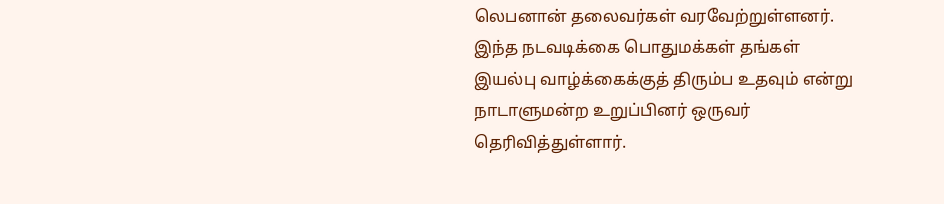லெபனான் தலைவர்கள் வரவேற்றுள்ளனர். இந்த நடவடிக்கை பொதுமக்கள் தங்கள் இயல்பு வாழ்க்கைக்குத் திரும்ப உதவும் என்று  நாடாளுமன்ற உறுப்பினர் ஒருவர்  தெரிவித்துள்ளார்.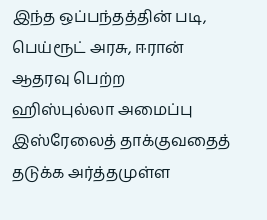இந்த ஒப்பந்தத்தின் படி, பெய்ரூட் அரசு, ஈரான் ஆதரவு பெற்ற  ஹிஸ்புல்லா அமைப்பு இஸ்ரேலைத் தாக்குவதைத் தடுக்க அர்த்தமுள்ள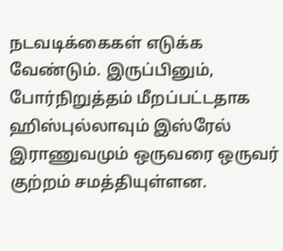நடவடிக்கைகள் எடுக்க வேண்டும். இருப்பினும், போர்நிறுத்தம் மீறப்பட்டதாக ஹிஸ்புல்லாவும் இஸ்ரேல் இராணுவமும் ஒருவரை ஒருவர் குற்றம் சமத்தியுள்ளன.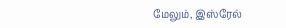மேலும், இஸ்ரேல்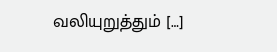வலியுறுத்தும் […]